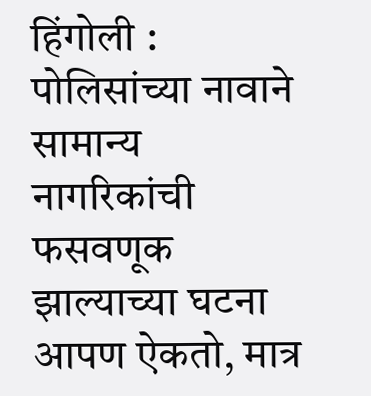हिंगोली : पोलिसांच्या नावाने सामान्य नागरिकांची फसवणूक झाल्याच्या घटना आपण ऐकतो, मात्र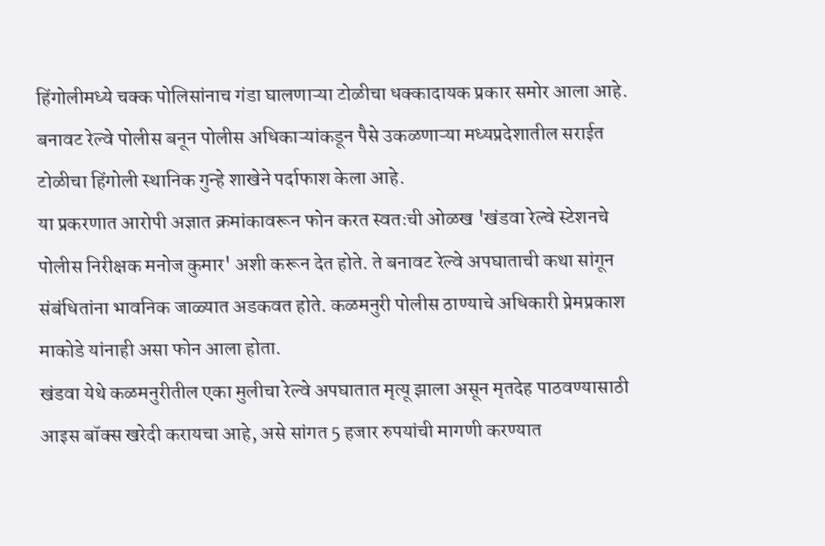हिंगोलीमध्ये चक्क पोलिसांनाच गंडा घालणाऱ्या टोळीचा धक्कादायक प्रकार समोर आला आहे. बनावट रेल्वे पोलीस बनून पोलीस अधिकाऱ्यांकडून पैसे उकळणाऱ्या मध्यप्रदेशातील सराईत टोळीचा हिंगोली स्थानिक गुन्हे शाखेने पर्दाफाश केला आहे.
या प्रकरणात आरोपी अज्ञात क्रमांकावरून फोन करत स्वतःची ओळख 'खंडवा रेल्वे स्टेशनचे पोलीस निरीक्षक मनोज कुमार' अशी करून देत होते. ते बनावट रेल्वे अपघाताची कथा सांगून संबंधितांना भावनिक जाळ्यात अडकवत होते. कळमनुरी पोलीस ठाण्याचे अधिकारी प्रेमप्रकाश माकोडे यांनाही असा फोन आला होता.
खंडवा येथे कळमनुरीतील एका मुलीचा रेल्वे अपघातात मृत्यू झाला असून मृतदेह पाठवण्यासाठी आइस बॉक्स खरेदी करायचा आहे, असे सांगत 5 हजार रुपयांची मागणी करण्यात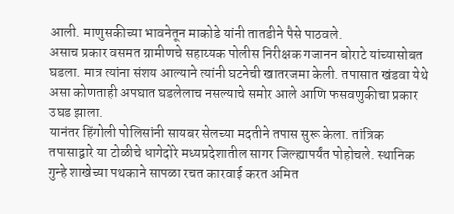आली. माणुसकीच्या भावनेतून माकोडे यांनी तातडीने पैसे पाठवले.
असाच प्रकार वसमत ग्रामीणचे सहाय्यक पोलीस निरीक्षक गजानन बोराटे यांच्यासोबत घडला. मात्र त्यांना संशय आल्याने त्यांनी घटनेची खातरजमा केली. तपासात खंडवा येथे असा कोणताही अपघात घडलेलाच नसल्याचे समोर आले आणि फसवणुकीचा प्रकार उघड झाला.
यानंतर हिंगोली पोलिसांनी सायबर सेलच्या मदतीने तपास सुरू केला. तांत्रिक तपासाद्वारे या टोळीचे धागेदोरे मध्यप्रदेशातील सागर जिल्ह्यापर्यंत पोहोचले. स्थानिक गुन्हे शाखेच्या पथकाने सापळा रचत कारवाई करत अमित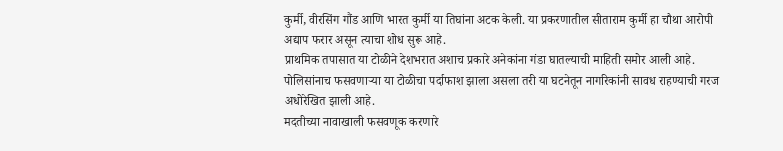कुर्मी, वीरसिंग गौंड आणि भारत कुर्मी या तिघांना अटक केली. या प्रकरणातील सीताराम कुर्मी हा चौथा आरोपी अद्याप फरार असून त्याचा शोध सुरू आहे.
प्राथमिक तपासात या टोळीने देशभरात अशाच प्रकारे अनेकांना गंडा घातल्याची माहिती समोर आली आहे. पोलिसांनाच फसवणाऱ्या या टोळीचा पर्दाफाश झाला असला तरी या घटनेतून नागरिकांनी सावध राहण्याची गरज अधोरेखित झाली आहे.
मदतीच्या नावाखाली फसवणूक करणारे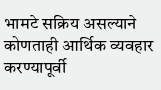भामटे सक्रिय असल्याने कोणताही आर्थिक व्यवहार करण्यापूर्वी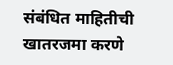संबंधित माहितीची खातरजमा करणे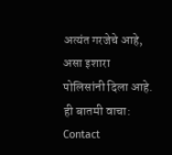अत्यंत गरजेचे आहे, असा इशारा पोलिसांनी दिला आहे.
ही बातमी वाचा:
Contact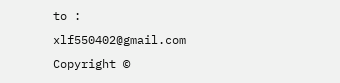to : xlf550402@gmail.com
Copyright ©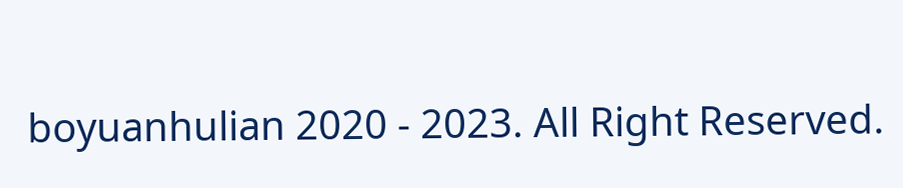boyuanhulian 2020 - 2023. All Right Reserved.